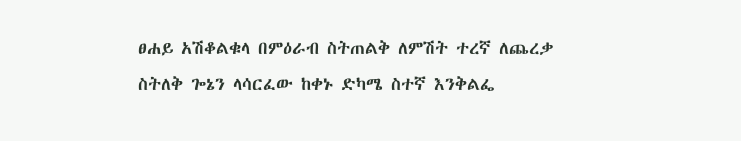ፀሐይ አሽቆልቁላ በምዕራብ ስትጠልቅ ለምሽት ተረኛ ለጨረቃ ስትለቅ ጐኔን ላሳርፈው ከቀኑ ድካሜ ስተኛ እንቅልፌ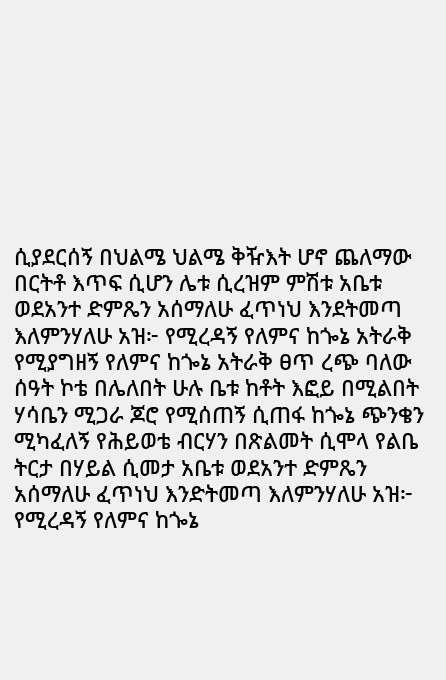ሲያደርሰኝ በህልሜ ህልሜ ቅዥእት ሆኖ ጨለማው በርትቶ እጥፍ ሲሆን ሌቱ ሲረዝም ምሽቱ አቤቱ ወደአንተ ድምጼን አሰማለሁ ፈጥነህ እንደትመጣ እለምንሃለሁ አዝ፦ የሚረዳኝ የለምና ከጐኔ አትራቅ የሚያግዘኝ የለምና ከጐኔ አትራቅ ፀጥ ረጭ ባለው ሰዓት ኮቴ በሌለበት ሁሉ ቤቱ ከቶት እፎይ በሚልበት ሃሳቤን ሚጋራ ጆሮ የሚሰጠኝ ሲጠፋ ከጐኔ ጭንቄን ሚካፈለኝ የሕይወቴ ብርሃን በጽልመት ሲሞላ የልቤ ትርታ በሃይል ሲመታ አቤቱ ወደአንተ ድምጼን አሰማለሁ ፈጥነህ እንድትመጣ እለምንሃለሁ አዝ፦ የሚረዳኝ የለምና ከጐኔ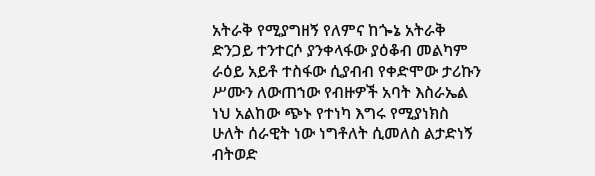አትራቅ የሚያግዘኝ የለምና ከጐኔ አትራቅ ድንጋይ ተንተርሶ ያንቀላፋው ያዕቆብ መልካም ራዕይ አይቶ ተስፋው ሲያብብ የቀድሞው ታሪኩን ሥሙን ለውጠኀው የብዙዎች አባት እስራኤል ነህ አልከው ጭኑ የተነካ እግሩ የሚያነክስ ሁለት ሰራዊት ነው ነግቶለት ሲመለስ ልታድነኝ ብትወድ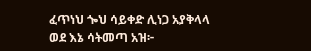ፈጥነህ ጐህ ሳይቀድ ሊነጋ አያቅላላ ወደ እኔ ሳትመጣ አዝ፦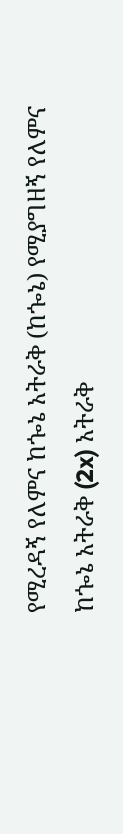የሚረዳኝ የለምና ከጐኔ አትራቅ (ከጐኔ) የሚያግዘኝ የለምና ከጐኔ አትራቅ (2x) አትራቅ